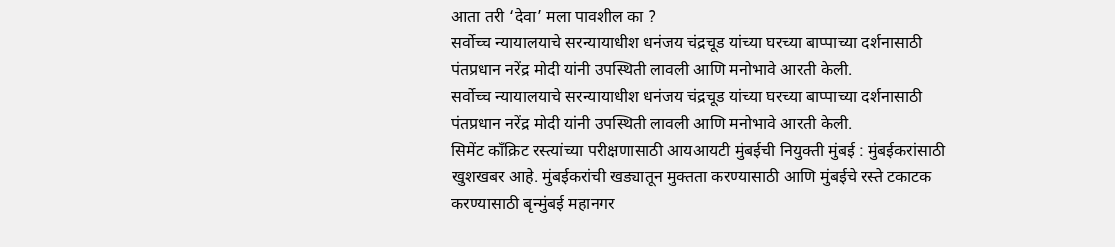आता तरी ‘देवा’ मला पावशील का ?
सर्वोच्च न्यायालयाचे सरन्यायाधीश धनंजय चंद्रचूड यांच्या घरच्या बाप्पाच्या दर्शनासाठी पंतप्रधान नरेंद्र मोदी यांनी उपस्थिती लावली आणि मनोभावे आरती केली.
सर्वोच्च न्यायालयाचे सरन्यायाधीश धनंजय चंद्रचूड यांच्या घरच्या बाप्पाच्या दर्शनासाठी पंतप्रधान नरेंद्र मोदी यांनी उपस्थिती लावली आणि मनोभावे आरती केली.
सिमेंट काँक्रिट रस्त्यांच्या परीक्षणासाठी आयआयटी मुंबईची नियुक्ती मुंबई : मुंबईकरांसाठी खुशखबर आहे. मुंबईकरांची खड्यातून मुक्तता करण्यासाठी आणि मुंबईचे रस्ते टकाटक करण्यासाठी बृन्मुंबई महानगर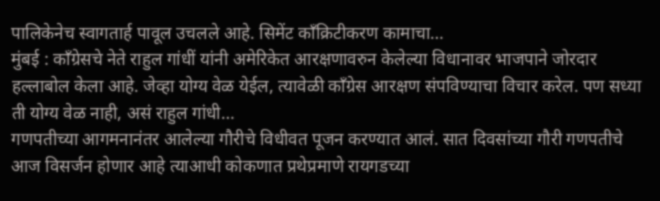पालिकेनेच स्वागतार्ह पावूल उचलले आहे. सिमेंट काँक्रिटीकरण कामाचा…
मुंबई : काँग्रेसचे नेते राहुल गांधीं यांनी अमेरिकेत आरक्षणावरुन केलेल्या विधानावर भाजपाने जोरदार हल्लाबोल केला आहे. जेव्हा योग्य वेळ येईल, त्यावेळी काँग्रेस आरक्षण संपविण्याचा विचार करेल. पण सध्या ती योग्य वेळ नाही, असं राहुल गांधी…
गणपतीच्या आगमनानंतर आलेल्या गौरीचे विधीवत पूजन करण्यात आलं. सात दिवसांच्या गौरी गणपतीचे आज विसर्जन होणार आहे त्याआधी कोकणात प्रथेप्रमाणे रायगडच्या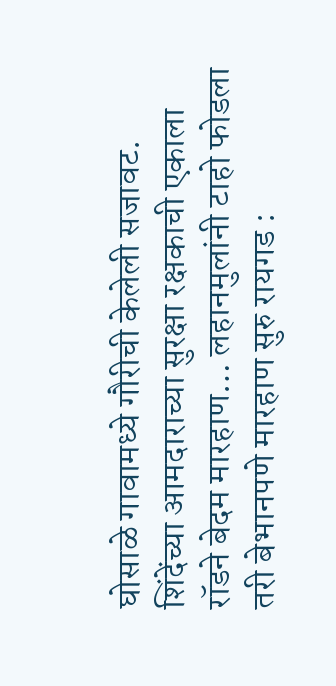घोसाळे गावामध्ये गौरीची केलेली सजावट.
शिंदेंच्या आमदाराच्या सुरक्षा रक्षकाची एकाला रॉडने बेदम मारहाण… लहानमुलांनी टाहो फोडला तरी बेभानपणे मारहाण सुरु रायगड :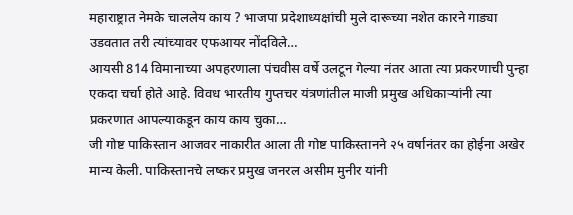महाराष्ट्रात नेमके चाललेय काय ? भाजपा प्रदेशाध्यक्षांची मुले दारूच्या नशेत कारने गाड्या उडवतात तरी त्यांच्यावर एफआयर नोंदविले…
आयसी 814 विमानाच्या अपहरणाला पंचवीस वर्षे उलटून गेल्या नंतर आता त्या प्रकरणाची पुन्हा एकदा चर्चा होते आहे. विवध भारतीय गुप्तचर यंत्रणांतील माजी प्रमुख अधिकाऱ्यांनी त्या प्रकरणात आपल्याकडून काय काय चुका…
जी गोष्ट पाकिस्तान आजवर नाकारीत आला ती गोष्ट पाकिस्तानने २५ वर्षानंतर का होईना अखेर मान्य केली. पाकिस्तानचे लष्कर प्रमुख जनरल असीम मुनीर यांनी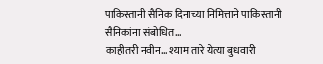पाकिस्तानी सैनिक दिनाच्या निमित्ताने पाकिस्तानी सैनिकांना संबोधित…
काहीतरी नवीन… श्याम तारे येत्या बुधवारी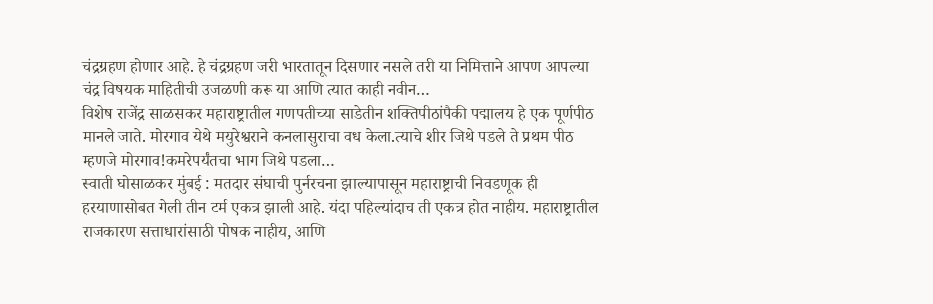चंद्रग्रहण होणार आहे. हे चंद्रग्रहण जरी भारतातून दिसणार नसले तरी या निमित्ताने आपण आपल्या चंद्र विषयक माहितीची उजळणी करू या आणि त्यात काही नवीन…
विशेष राजेंद्र साळसकर महाराष्ट्रातील गणपतीच्या साडेतीन शक्तिपीठांपैकी पद्मालय हे एक पूर्णपीठ मानले जाते. मोरगाव येथे मयुरेश्वराने कनलासुराचा वध केला.त्याचे शीर जिथे पडले ते प्रथम पीठ म्हणजे मोरगाव!कमरेपर्यंतचा भाग जिथे पडला…
स्वाती घोसाळकर मुंबई : मतदार संघाची पुर्नरचना झाल्यापासून महाराष्ट्राची निवडणूक ही हरयाणासोबत गेली तीन टर्म एकत्र झाली आहे. यंदा पहिल्यांदाच ती एकत्र होत नाहीय. महाराष्ट्रातील राजकारण सत्ताधारांसाठी पोषक नाहीय, आणि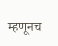म्हणूनच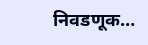निवडणूक…